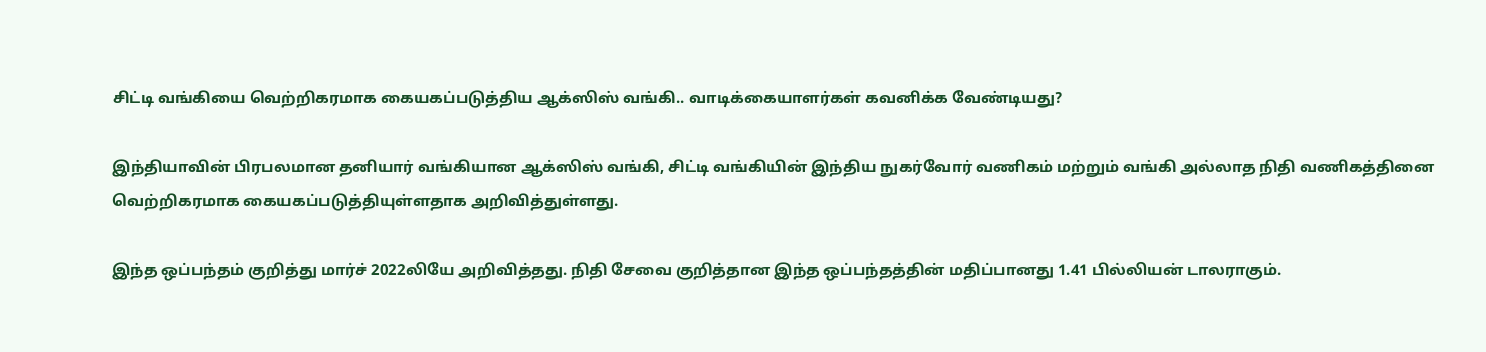சிட்டி வங்கியை வெற்றிகரமாக கையகப்படுத்திய ஆக்ஸிஸ் வங்கி.. வாடிக்கையாளர்கள் கவனிக்க வேண்டியது?

இந்தியாவின் பிரபலமான தனியார் வங்கியான ஆக்ஸிஸ் வங்கி, சிட்டி வங்கியின் இந்திய நுகர்வோர் வணிகம் மற்றும் வங்கி அல்லாத நிதி வணிகத்தினை வெற்றிகரமாக கையகப்படுத்தியுள்ளதாக அறிவித்துள்ளது.

இந்த ஒப்பந்தம் குறித்து மார்ச் 2022லியே அறிவித்தது. நிதி சேவை குறித்தான இந்த ஒப்பந்தத்தின் மதிப்பானது 1.41 பில்லியன் டாலராகும்.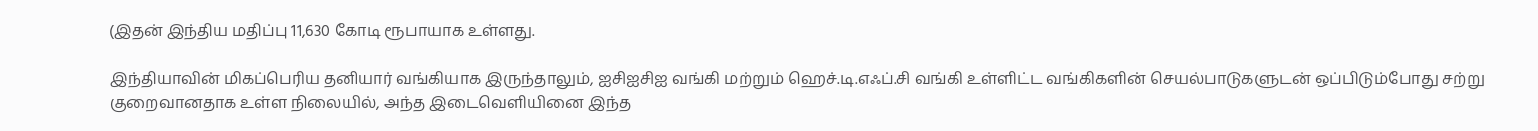(இதன் இந்திய மதிப்பு 11,630 கோடி ரூபாயாக உள்ளது.

இந்தியாவின் மிகப்பெரிய தனியார் வங்கியாக இருந்தாலும், ஐசிஐசிஐ வங்கி மற்றும் ஹெச்.டி.எஃப்.சி வங்கி உள்ளிட்ட வங்கிகளின் செயல்பாடுகளுடன் ஒப்பிடும்போது சற்று குறைவானதாக உள்ள நிலையில், அந்த இடைவெளியினை இந்த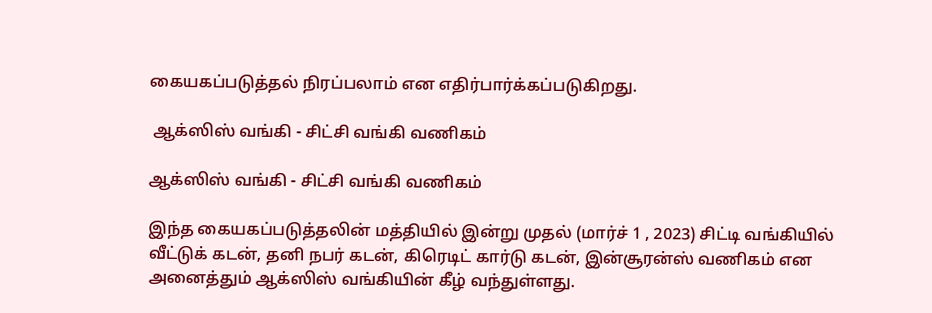கையகப்படுத்தல் நிரப்பலாம் என எதிர்பார்க்கப்படுகிறது.

 ஆக்ஸிஸ் வங்கி - சிட்சி வங்கி வணிகம்

ஆக்ஸிஸ் வங்கி - சிட்சி வங்கி வணிகம்

இந்த கையகப்படுத்தலின் மத்தியில் இன்று முதல் (மார்ச் 1 , 2023) சிட்டி வங்கியில் வீட்டுக் கடன், தனி நபர் கடன், கிரெடிட் கார்டு கடன், இன்சூரன்ஸ் வணிகம் என அனைத்தும் ஆக்ஸிஸ் வங்கியின் கீழ் வந்துள்ளது.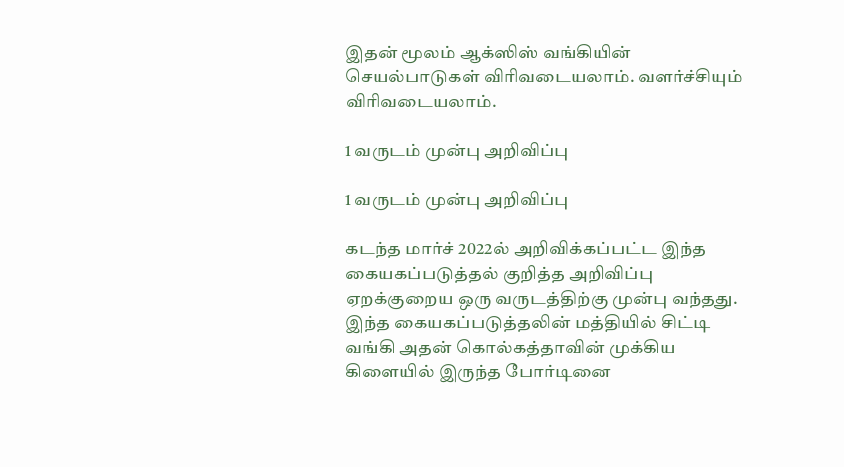இதன் மூலம் ஆக்ஸிஸ் வங்கியின் செயல்பாடுகள் விரிவடையலாம். வளர்ச்சியும் விரிவடையலாம்.

1 வருடம் முன்பு அறிவிப்பு

1 வருடம் முன்பு அறிவிப்பு

கடந்த மார்ச் 2022ல் அறிவிக்கப்பட்ட இந்த கையகப்படுத்தல் குறித்த அறிவிப்பு ஏறக்குறைய ஒரு வருடத்திற்கு முன்பு வந்தது. இந்த கையகப்படுத்தலின் மத்தியில் சிட்டி வங்கி அதன் கொல்கத்தாவின் முக்கிய கிளையில் இருந்த போர்டினை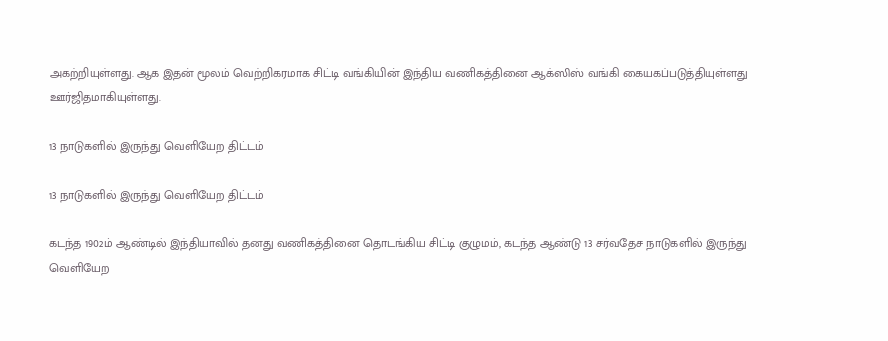அகற்றியுள்ளது. ஆக இதன் மூலம் வெற்றிகரமாக சிட்டி வங்கியின் இந்திய வணிகத்தினை ஆக்ஸிஸ் வங்கி கையகப்படுத்தியுள்ளது ஊர்ஜிதமாகியுள்ளது.

13 நாடுகளில் இருந்து வெளியேற திட்டம்

13 நாடுகளில் இருந்து வெளியேற திட்டம்

கடந்த 1902ம் ஆண்டில் இந்தியாவில் தனது வணிகத்தினை தொடங்கிய சிட்டி குழுமம், கடந்த ஆண்டு 13 சர்வதேச நாடுகளில் இருந்து வெளியேற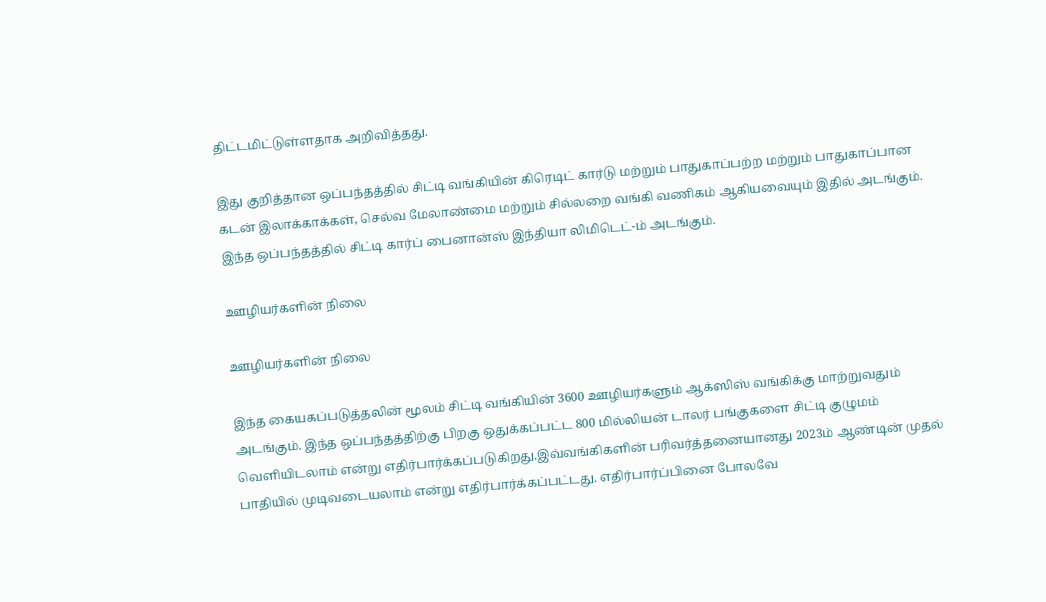திட்டமிட்டுள்ளதாக அறிவித்தது.

இது குறித்தான ஒப்பந்தத்தில் சிட்டி வங்கியின் கிரெடிட் கார்டு மற்றும் பாதுகாப்பற்ற மற்றும் பாதுகாப்பான கடன் இலாக்காக்கள், செல்வ மேலாண்மை மற்றும் சில்லறை வங்கி வணிகம் ஆகியவையும் இதில் அடங்கும். இந்த ஒப்பந்தத்தில் சிட்டி கார்ப் பைனான்ஸ் இந்தியா லிமிடெட்-ம் அடங்கும்.

ஊழியர்களின் நிலை

ஊழியர்களின் நிலை

இந்த கையகப்படுத்தலின் மூலம் சிட்டி வங்கியின் 3600 ஊழியர்களும் ஆக்ஸிஸ் வங்கிக்கு மாற்றுவதும் அடங்கும். இந்த ஒப்பந்தத்திற்கு பிறகு ஒதுக்கப்பட்ட 800 மில்லியன் டாலர் பங்குகளை சிட்டி குழுமம் வெளியிடலாம் என்று எதிர்பார்க்கப்படுகிறது.இவ்வங்கிகளின் பரிவர்த்தனையானது 2023ம் ஆண்டின் முதல் பாதியில் முடிவடையலாம் என்று எதிர்பார்க்கப்பட்டது. எதிர்பார்ப்பினை போலவே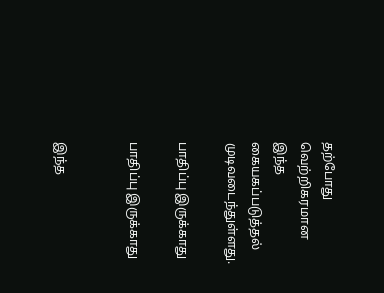தற்போது வெற்றிகரமான இந்த கையகப்படுத்தல் முடிவடைந்துள்ளது.

பாதிப்பு இருக்காது

பாதிப்பு இருக்காது


இந்த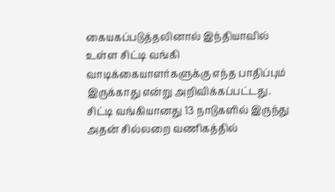கையகப்படுத்தலினால் இந்தியாவில் உள்ள சிட்டி வங்கி வாடிக்கையாளர்களுக்கு எந்த பாதிப்பும் இருக்காது என்று அறிவிக்கப்பட்டது.
சிட்டி வங்கியானது 13 நாடுகளில் இருந்து அதன் சில்லறை வணிகத்தில்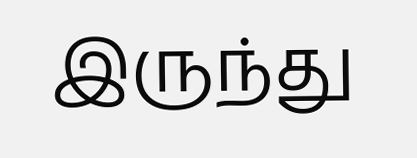இருந்து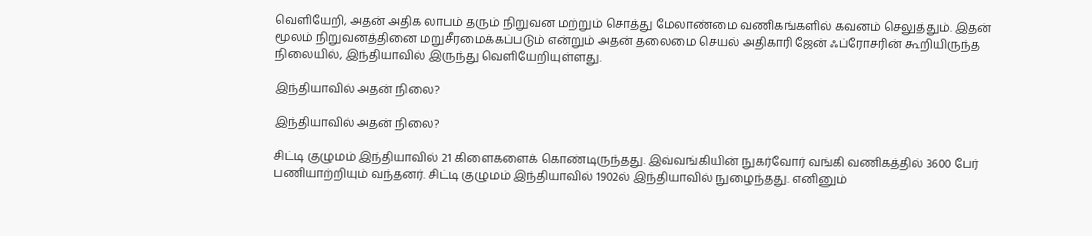வெளியேறி, அதன் அதிக லாபம் தரும் நிறுவன மற்றும் சொத்து மேலாண்மை வணிகங்களில் கவனம் செலுத்தும். இதன் மூலம் நிறுவனத்தினை மறுசீரமைக்கப்படும் என்றும் அதன் தலைமை செயல் அதிகாரி ஜேன் ஃப்ரோசரின் கூறியிருந்த நிலையில், இந்தியாவில் இருந்து வெளியேறியுள்ளது.

இந்தியாவில் அதன் நிலை?

இந்தியாவில் அதன் நிலை?

சிட்டி குழுமம் இந்தியாவில் 21 கிளைகளைக் கொண்டிருந்தது. இவ்வங்கியின் நுகர்வோர் வங்கி வணிகத்தில் 3600 பேர் பணியாற்றியும் வந்தனர். சிட்டி குழுமம் இந்தியாவில் 1902ல் இந்தியாவில் நுழைந்தது. எனினும்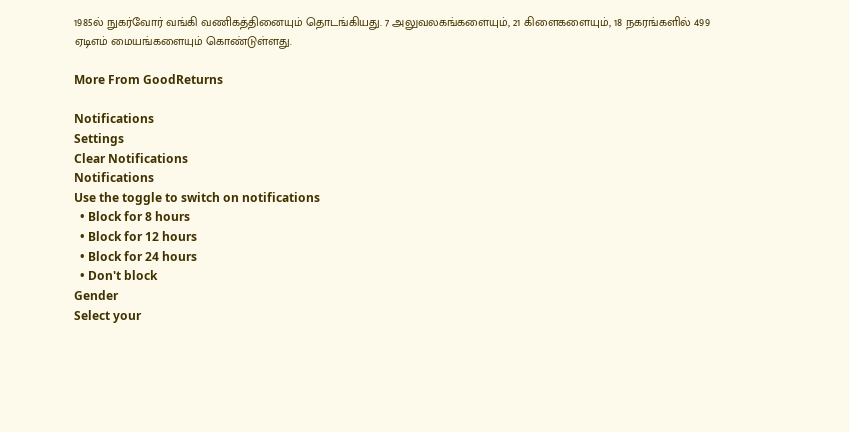1985ல் நுகர்வோர் வங்கி வணிகத்தினையும் தொடங்கியது. 7 அலுவலகங்களையும், 21 கிளைகளையும், 18 நகரங்களில் 499 ஏடிஎம் மையங்களையும் கொண்டுள்ளது.

More From GoodReturns

Notifications
Settings
Clear Notifications
Notifications
Use the toggle to switch on notifications
  • Block for 8 hours
  • Block for 12 hours
  • Block for 24 hours
  • Don't block
Gender
Select your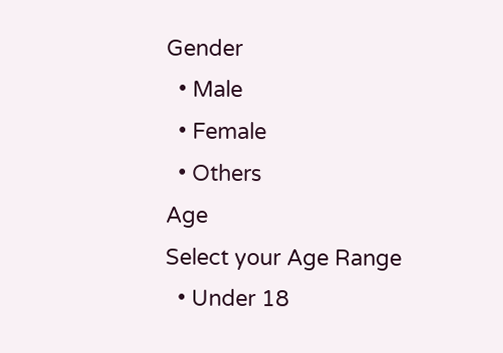Gender
  • Male
  • Female
  • Others
Age
Select your Age Range
  • Under 18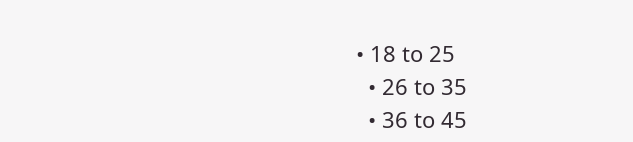• 18 to 25
  • 26 to 35
  • 36 to 45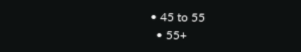• 45 to 55
  • 55+